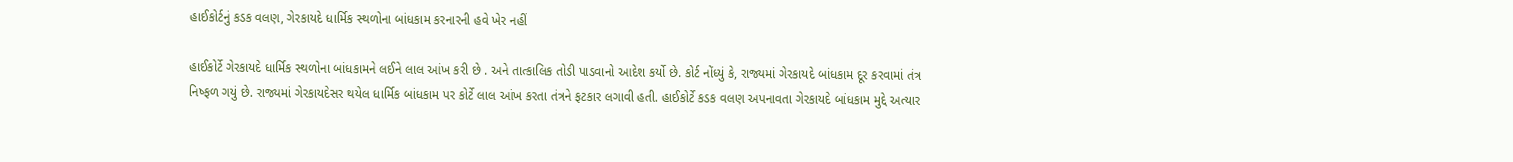હાઈકોર્ટનું કડક વલણ, ગેરકાયદે ધાર્મિક સ્થળોના બાંધકામ કરનારની હવે ખેર નહીં

હાઈકોર્ટે ગેરકાયદે ધાર્મિક સ્થળોના બાંધકામને લઈને લાલ આંખ કરી છે . અને તાત્કાલિક તોડી પાડવાનો આદેશ કર્યો છે. કોર્ટ નોંધ્યું કે, રાજ્યમાં ગેરકાયદે બાંધકામ દૂર કરવામાં તંત્ર નિષ્ફળ ગયું છે. રાજ્યમાં ગેરકાયદેસર થયેલ ધાર્મિક બાંધકામ પર કોર્ટે લાલ આંખ કરતા તંત્રને ફટકાર લગાવી હતી. હાઈકોર્ટે કડક વલણ અપનાવતા ગેરકાયદે બાંધકામ મુદ્દે અત્યાર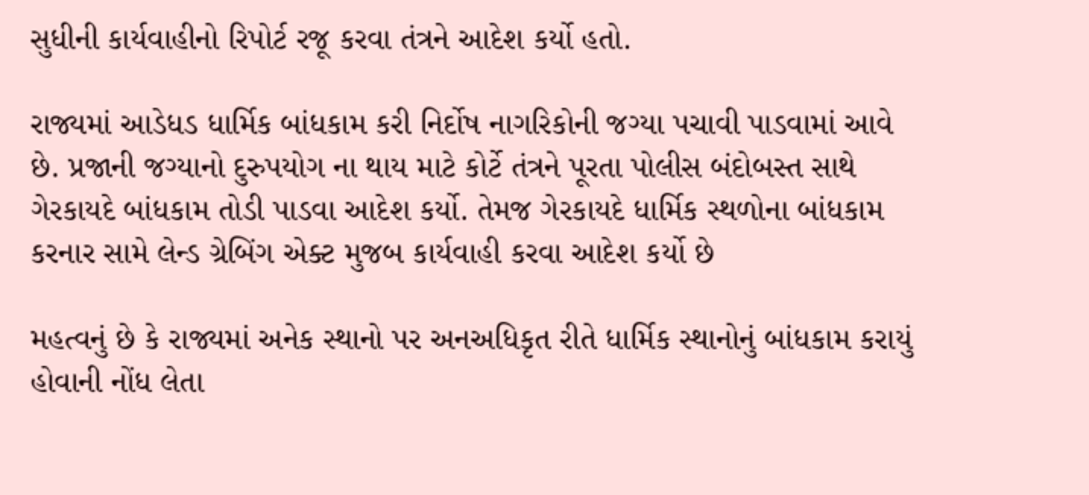સુધીની કાર્યવાહીનો રિપોર્ટ રજૂ કરવા તંત્રને આદેશ કર્યો હતો.

રાજ્યમાં આડેધડ ધાર્મિક બાંધકામ કરી નિર્દોષ નાગરિકોની જગ્યા પચાવી પાડવામાં આવે છે. પ્રજાની જગ્યાનો દુરુપયોગ ના થાય માટે કોર્ટે તંત્રને પૂરતા પોલીસ બંદોબસ્ત સાથે ગેરકાયદે બાંધકામ તોડી પાડવા આદેશ કર્યો. તેમજ ગેરકાયદે ધાર્મિક સ્થળોના બાંધકામ કરનાર સામે લેન્ડ ગ્રેબિંગ એક્ટ મુજબ કાર્યવાહી કરવા આદેશ કર્યો છે

મહત્વનું છે કે રાજ્યમાં અનેક સ્થાનો પર અનઅધિકૃત રીતે ધાર્મિક સ્થાનોનું બાંધકામ કરાયું હોવાની નોંધ લેતા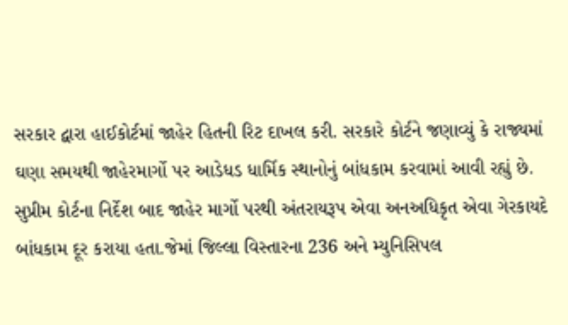સરકાર દ્વારા હાઈકોર્ટમાં જાહેર હિતની રિટ દાખલ કરી. સરકારે કોર્ટને જણાવ્યું કે રાજ્યમાં ઘણા સમયથી જાહેરમાર્ગો પર આડેધડ ધાર્મિક સ્થાનોનું બાંધકામ કરવામાં આવી રહ્યું છે. સુપ્રીમ કોર્ટના નિર્દેશ બાદ જાહેર માર્ગો પરથી અંતરાયરૂપ એવા અનઅધિકૃત એવા ગેરકાયદે બાંધકામ દૂર કરાયા હતા.જેમાં જિલ્લા વિસ્તારના 236 અને મ્યુનિસિપલ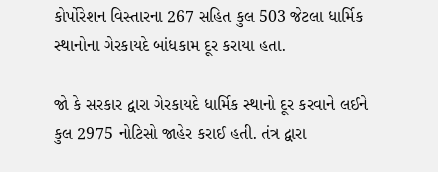કોર્પોરેશન વિસ્તારના 267 સહિત કુલ 503 જેટલા ધાર્મિક સ્થાનોના ગેરકાયદે બાંધકામ દૂર કરાયા હતા.

જો કે સરકાર દ્વારા ગેરકાયદે ધાર્મિક સ્થાનો દૂર કરવાને લઈને કુલ 2975 નોટિસો જાહેર કરાઈ હતી. તંત્ર દ્વારા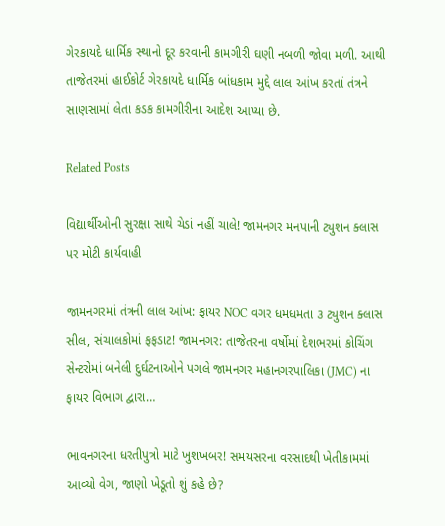ગેરકાયદે ધાર્મિક સ્થાનો દૂર કરવાની કામગીરી ઘણી નબળી જોવા મળી. આથી તાજેતરમાં હાઈકોર્ટ ગેરકાયદે ધાર્મિક બાંધકામ મુદ્દે લાલ આંખ કરતાં તંત્રને સાણસામાં લેતા કડક કામગીરીના આદેશ આપ્યા છે.

Related Posts

વિદ્યાર્થીઓની સુરક્ષા સાથે ચેડાં નહીં ચાલે! જામનગર મનપાની ટ્યુશન ક્લાસ પર મોટી કાર્યવાહી

જામનગરમાં તંત્રની લાલ આંખ: ફાયર NOC વગર ધમધમતા ૩ ટ્યુશન ક્લાસ સીલ, સંચાલકોમાં ફફડાટ! જામનગર: તાજેતરના વર્ષોમાં દેશભરમાં કોચિંગ સેન્ટરોમાં બનેલી દુર્ઘટનાઓને પગલે જામનગર મહાનગરપાલિકા (JMC) ના ફાયર વિભાગ દ્વારા…

ભાવનગરના ધરતીપુત્રો માટે ખુશખબર! સમયસરના વરસાદથી ખેતીકામમાં આવ્યો વેગ, જાણો ખેડૂતો શું કહે છે?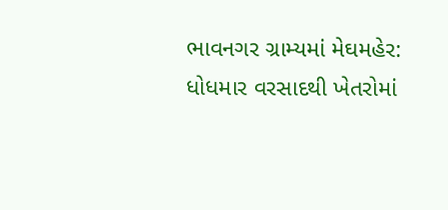ભાવનગર ગ્રામ્યમાં મેઘમહેર: ધોધમાર વરસાદથી ખેતરોમાં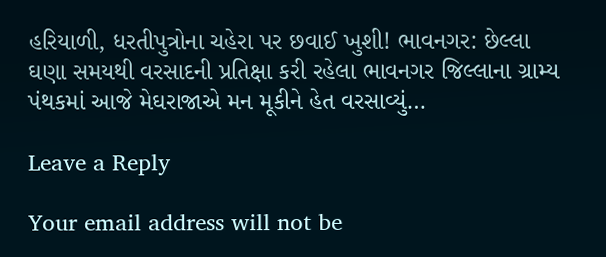હરિયાળી, ધરતીપુત્રોના ચહેરા પર છવાઈ ખુશી! ભાવનગર: છેલ્લા ઘણા સમયથી વરસાદની પ્રતિક્ષા કરી રહેલા ભાવનગર જિલ્લાના ગ્રામ્ય પંથકમાં આજે મેઘરાજાએ મન મૂકીને હેત વરસાવ્યું…

Leave a Reply

Your email address will not be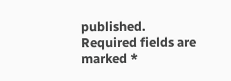published. Required fields are marked *